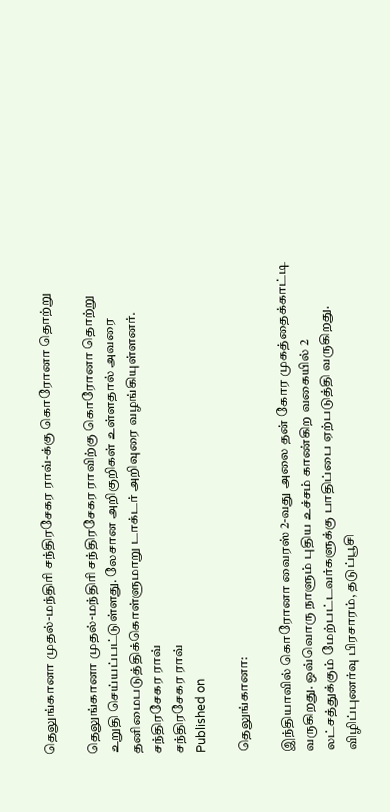தெலுங்கானா முதல்-மந்திரி சந்திரசேகர ராவ்-க்கு கொரோனா தொற்று

தெலுங்கானா முதல்-மந்திரி சந்திரசேகர ராவிற்கு கொரோனா தொற்று உறுதி செய்யப்பட்டுள்ளது. லேசான அறிகுறிகள் உள்ளதால் அவரை தனிமைபடுத்திக்கொள்ளுமாறு டாக்டர் அறிவுரை வழங்கியுள்ளனர்.
சந்திரசேகர ராவ்
சந்திரசேகர ராவ்
Published on

தெலுங்கானா:

இந்தியாவில் கொரோனா வைரஸ் 2-வது அலை தன் கோர முகத்தைக்காட்டி வருகிறது. ஒவ்வொரு நாளும் புதிய உச்சம் காண்கிற வகையில் 2 லட்சத்துக்கும் மேற்பட்டவர்களுக்கு பாதிப்பை ஏற்படுத்தி வருகிறது. விழிப்புணர்வு பிரசாரம், தடுப்பூசி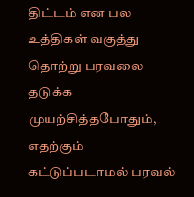திட்டம் என பல உத்திகள் வகுத்து தொற்று பரவலை தடுக்க முயற்சித்தபோதும், எதற்கும் கட்டுப்படாமல் பரவல்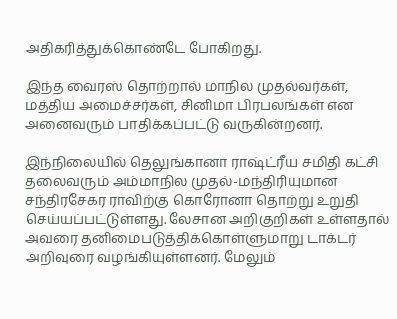அதிகரித்துக்கொண்டே போகிறது.

இந்த வைரஸ் தொற்றால் மாநில முதல்வர்கள், மத்திய அமைச்சர்கள், சினிமா பிரபலங்கள் என அனைவரும் பாதிக்கப்பட்டு வருகின்றனர்.

இந்நிலையில் தெலுங்கானா ராஷ்ட்ரீய சமிதி கட்சி தலைவரும் அம்மாநில முதல்-மந்திரியுமான சந்திரசேகர ராவிற்கு கொரோனா தொற்று உறுதி செய்யப்பட்டுள்ளது. லேசான அறிகுறிகள் உள்ளதால் அவரை தனிமைபடுத்திக்கொள்ளுமாறு டாக்டர் அறிவுரை வழங்கியுள்ளனர். மேலும்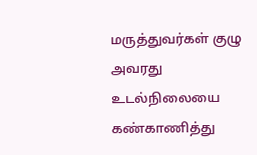மருத்துவர்கள் குழு அவரது உடல்நிலையை கண்காணித்து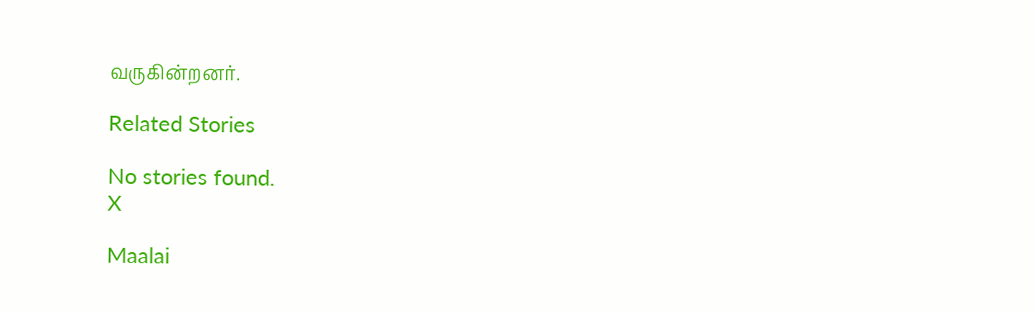வருகின்றனர்.

Related Stories

No stories found.
X

Maalai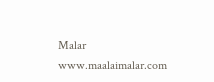Malar
www.maalaimalar.com